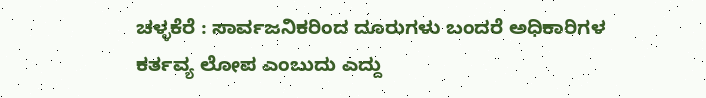ಚಳ್ಳಕೆರೆ : ಸಾರ್ವಜನಿಕರಿಂದ ದೂರುಗಳು ಬಂದರೆ ಅಧಿಕಾರಿಗಳ ಕರ್ತವ್ಯ ಲೋಪ ಎಂಬುದು ಎದ್ದು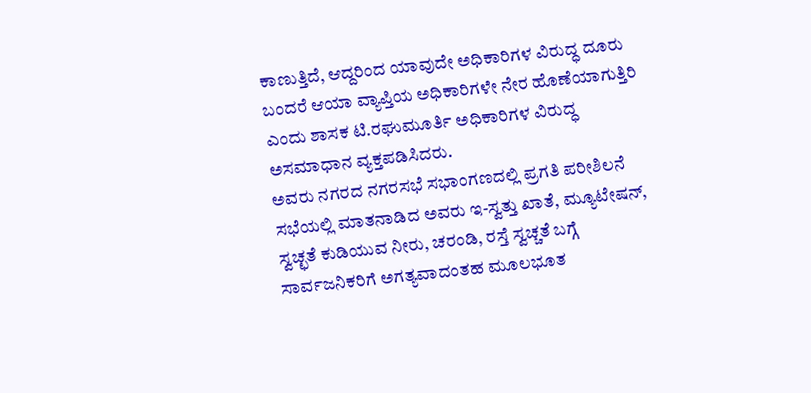ಕಾಣುತ್ತಿದೆ, ಆದ್ದರಿಂದ ಯಾವುದೇ ಅಧಿಕಾರಿಗಳ ವಿರುದ್ಧ ದೂರು ಬಂದರೆ ಆಯಾ ವ್ಯಾಪ್ತಿಯ ಅಧಿಕಾರಿಗಳೇ ನೇರ ಹೊಣೆಯಾಗುತ್ತಿರಿ ಎಂದು ಶಾಸಕ ಟಿ.ರಘುಮೂರ್ತಿ ಅಧಿಕಾರಿಗಳ ವಿರುದ್ಧ ಅಸಮಾಧಾನ ವ್ಯಕ್ತಪಡಿಸಿದರು.
ಅವರು ನಗರದ ನಗರಸಭೆ ಸಭಾಂಗಣದಲ್ಲಿ ಪ್ರಗತಿ ಪರೀಶಿಲನೆ ಸಭೆಯಲ್ಲಿ ಮಾತನಾಡಿದ ಅವರು ಇ-ಸ್ವತ್ತು ಖಾತೆ, ಮ್ಯೂಟೇಷನ್, ಸ್ವಚ್ಛತೆ ಕುಡಿಯುವ ನೀರು, ಚರಂಡಿ, ರಸ್ತೆ ಸ್ವಚ್ಚತೆ ಬಗ್ಗೆ ಸಾರ್ವಜನಿಕರಿಗೆ ಅಗತ್ಯವಾದಂತಹ ಮೂಲಭೂತ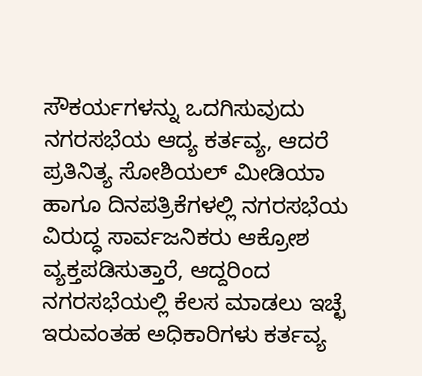ಸೌಕರ್ಯಗಳನ್ನು ಒದಗಿಸುವುದು ನಗರಸಭೆಯ ಆದ್ಯ ಕರ್ತವ್ಯ, ಆದರೆ ಪ್ರತಿನಿತ್ಯ ಸೋಶಿಯಲ್ ಮೀಡಿಯಾ ಹಾಗೂ ದಿನಪತ್ರಿಕೆಗಳಲ್ಲಿ ನಗರಸಭೆಯ ವಿರುದ್ಧ ಸಾರ್ವಜನಿಕರು ಆಕ್ರೋಶ ವ್ಯಕ್ತಪಡಿಸುತ್ತಾರೆ, ಆದ್ದರಿಂದ ನಗರಸಭೆಯಲ್ಲಿ ಕೆಲಸ ಮಾಡಲು ಇಚ್ಛೆ ಇರುವಂತಹ ಅಧಿಕಾರಿಗಳು ಕರ್ತವ್ಯ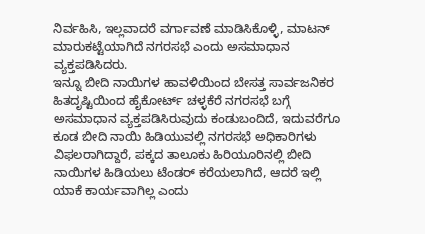ನಿರ್ವಹಿಸಿ, ಇಲ್ಲವಾದರೆ ವರ್ಗಾವಣೆ ಮಾಡಿಸಿಕೊಳ್ಳಿ, ಮಾಟನ್ ಮಾರುಕಟ್ಟೆಯಾಗಿದೆ ನಗರಸಭೆ ಎಂದು ಅಸಮಾಧಾನ ವ್ಯಕ್ತಪಡಿಸಿದರು.
ಇನ್ನೂ ಬೀದಿ ನಾಯಿಗಳ ಹಾವಳಿಯಿಂದ ಬೇಸತ್ತ ಸಾರ್ವಜನಿಕರ ಹಿತದೃಷ್ಟಿಯಿಂದ ಹೈಕೋರ್ಟ್ ಚಳ್ಳಕೆರೆ ನಗರಸಭೆ ಬಗ್ಗೆ ಅಸಮಾಧಾನ ವ್ಯಕ್ತಪಡಿಸಿರುವುದು ಕಂಡುಬಂದಿದೆ, ಇದುವರೆಗೂ ಕೂಡ ಬೀದಿ ನಾಯಿ ಹಿಡಿಯುವಲ್ಲಿ ನಗರಸಭೆ ಅಧಿಕಾರಿಗಳು ವಿಫಲರಾಗಿದ್ದಾರೆ, ಪಕ್ಕದ ತಾಲೂಕು ಹಿರಿಯೂರಿನಲ್ಲಿ ಬೀದಿ ನಾಯಿಗಳ ಹಿಡಿಯಲು ಟೆಂಡರ್ ಕರೆಯಲಾಗಿದೆ, ಆದರೆ ಇಲ್ಲಿ ಯಾಕೆ ಕಾರ್ಯವಾಗಿಲ್ಲ ಎಂದು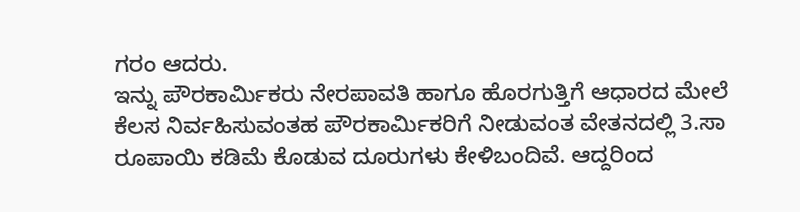ಗರಂ ಆದರು.
ಇನ್ನು ಪೌರಕಾರ್ಮಿಕರು ನೇರಪಾವತಿ ಹಾಗೂ ಹೊರಗುತ್ತಿಗೆ ಆಧಾರದ ಮೇಲೆ ಕೆಲಸ ನಿರ್ವಹಿಸುವಂತಹ ಪೌರಕಾರ್ಮಿಕರಿಗೆ ನೀಡುವಂತ ವೇತನದಲ್ಲಿ 3.ಸಾ ರೂಪಾಯಿ ಕಡಿಮೆ ಕೊಡುವ ದೂರುಗಳು ಕೇಳಿಬಂದಿವೆ. ಆದ್ದರಿಂದ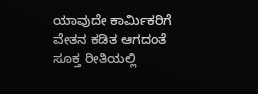ಯಾವುದೇ ಕಾರ್ಮಿಕರಿಗೆ ವೇತನ ಕಡಿತ ಆಗದಂತೆ ಸೂಕ್ತ ರೀತಿಯಲ್ಲಿ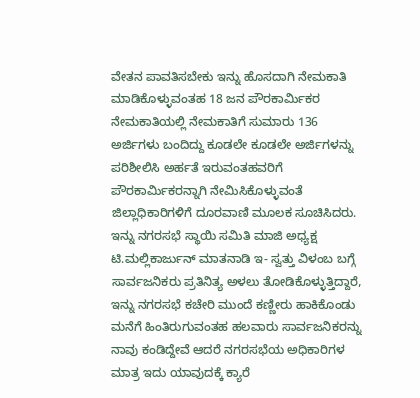ವೇತನ ಪಾವತಿಸಬೇಕು ಇನ್ನು ಹೊಸದಾಗಿ ನೇಮಕಾತಿ ಮಾಡಿಕೊಳ್ಳುವಂತಹ 18 ಜನ ಪೌರಕಾರ್ಮಿಕರ ನೇಮಕಾತಿಯಲ್ಲಿ ನೇಮಕಾತಿಗೆ ಸುಮಾರು 136 ಅರ್ಜಿಗಳು ಬಂದಿದ್ದು ಕೂಡಲೇ ಕೂಡಲೇ ಅರ್ಜಿಗಳನ್ನು ಪರಿಶೀಲಿಸಿ ಅರ್ಹತೆ ಇರುವಂತಹವರಿಗೆ ಪೌರಕಾರ್ಮಿಕರನ್ನಾಗಿ ನೇಮಿಸಿಕೊಳ್ಳುವಂತೆ ಜಿಲ್ಲಾಧಿಕಾರಿಗಳಿಗೆ ದೂರವಾಣಿ ಮೂಲಕ ಸೂಚಿಸಿದರು.
ಇನ್ನು ನಗರಸಭೆ ಸ್ಥಾಯಿ ಸಮಿತಿ ಮಾಜಿ ಅಧ್ಯಕ್ಷ ಟಿ.ಮಲ್ಲಿಕಾರ್ಜುನ್ ಮಾತನಾಡಿ ಇ- ಸ್ವತ್ತು ವಿಳಂಬ ಬಗ್ಗೆ ಸಾರ್ವಜನಿಕರು ಪ್ರತಿನಿತ್ಯ ಅಳಲು ತೋಡಿಕೊಳ್ಳುತ್ತಿದ್ದಾರೆ, ಇನ್ನು ನಗರಸಭೆ ಕಚೇರಿ ಮುಂದೆ ಕಣ್ಣೀರು ಹಾಕಿಕೊಂಡು ಮನೆಗೆ ಹಿಂತಿರುಗುವಂತಹ ಹಲವಾರು ಸಾರ್ವಜನಿಕರನ್ನು ನಾವು ಕಂಡಿದ್ದೇವೆ ಆದರೆ ನಗರಸಭೆಯ ಅಧಿಕಾರಿಗಳ ಮಾತ್ರ ಇದು ಯಾವುದಕ್ಕೆ ಕ್ಯಾರೆ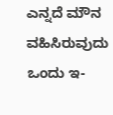ಎನ್ನದೆ ಮೌನ ವಹಿಸಿರುವುದು ಒಂದು ಇ-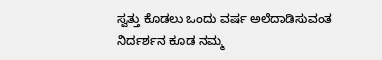ಸ್ವತ್ತು ಕೊಡಲು ಒಂದು ವರ್ಷ ಅಲೆದಾಡಿಸುವಂತ ನಿರ್ದರ್ಶನ ಕೂಡ ನಮ್ಮ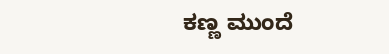ಕಣ್ಣ ಮುಂದೆ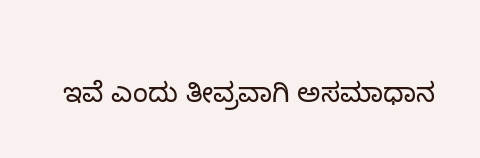ಇವೆ ಎಂದು ತೀವ್ರವಾಗಿ ಅಸಮಾಧಾನ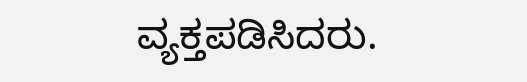ವ್ಯಕ್ತಪಡಿಸಿದರು.